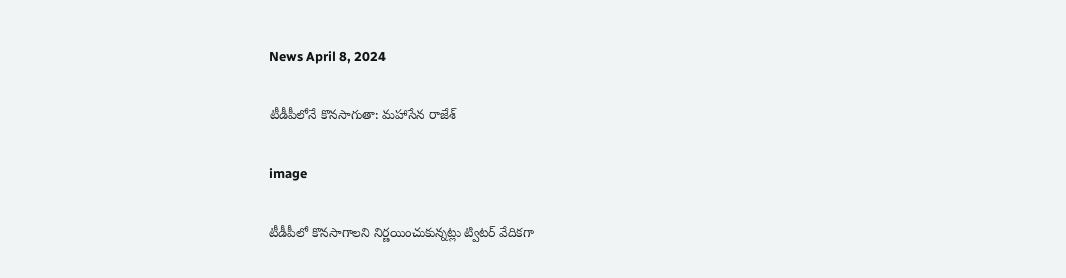News April 8, 2024

టీడీపీలోనే కొనసాగుతా: మహాసేన రాజేశ్

image

టీడీపీలో కొనసాగాలని నిర్ణయించుకున్నట్లు ట్విటర్ వేదికగా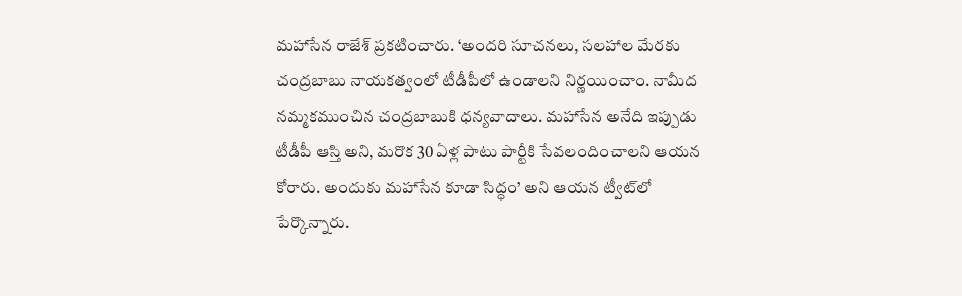మహాసేన రాజేశ్ ప్రకటించారు. ‘అందరి సూచనలు, సలహాల మేరకు చంద్రబాబు నాయకత్వంలో టీడీపీలో ఉండాలని నిర్ణయించాం. నామీద నమ్మకముంచిన చంద్రబాబుకి ధన్యవాదాలు. మహాసేన అనేది ఇప్పుడు టీడీపీ ఆస్తి అని, మరొక 30 ఏళ్ల పాటు పార్టీకి సేవలందించాలని ఆయన కోరారు. అందుకు మహాసేన కూడా సిద్ధం’ అని ఆయన ట్వీట్‌లో పేర్కొన్నారు.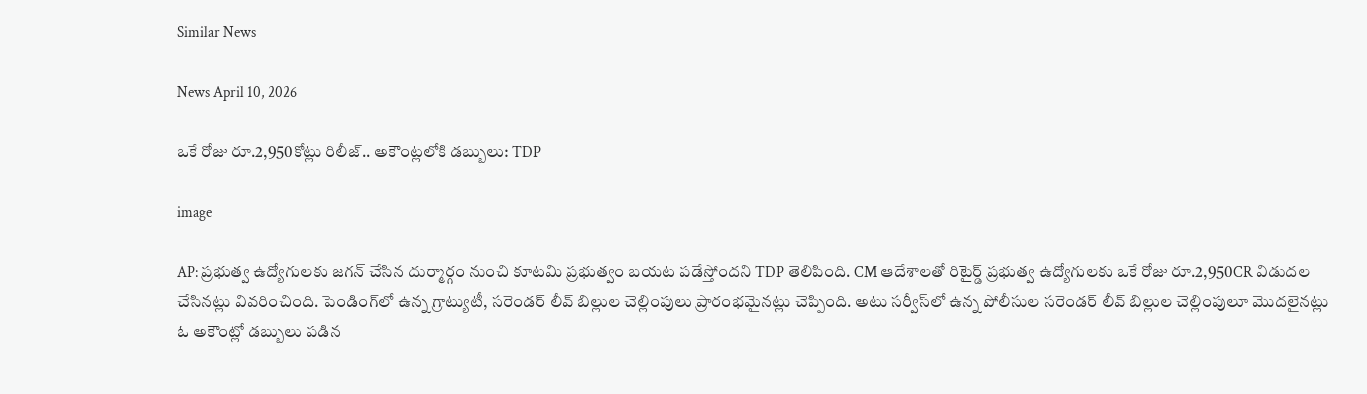Similar News

News April 10, 2026

ఒకే రోజు రూ.2,950కోట్లు రిలీజ్.. అకౌంట్లలోకి డబ్బులు: TDP

image

AP: ప్రభుత్వ ఉద్యోగులకు జగన్ చేసిన దుర్మార్గం నుంచి కూటమి ప్రభుత్వం బయట పడేస్తోందని TDP తెలిపింది. CM ఆదేశాలతో రిటైర్డ్ ప్రభుత్వ ఉద్యోగులకు ఒకే రోజు రూ.2,950CR విడుదల చేసినట్లు వివరించింది. పెండింగ్‌లో ఉన్న గ్రాట్యుటీ, సరెండర్ లీవ్ బిల్లుల చెల్లింపులు ప్రారంభమైనట్లు చెప్పింది. అటు సర్వీస్‌లో ఉన్న పోలీసుల సరెండర్ లీవ్ బిల్లుల చెల్లింపులూ మొదలైనట్లు ఓ అకౌంట్లో డబ్బులు పడిన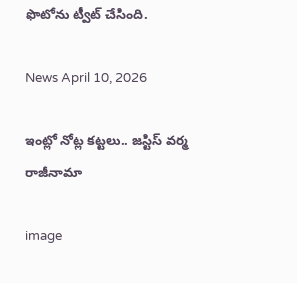ఫొటోను ట్వీట్ చేసింది.

News April 10, 2026

ఇంట్లో నోట్ల కట్టలు.. జస్టిస్ వర్మ రాజీనామా

image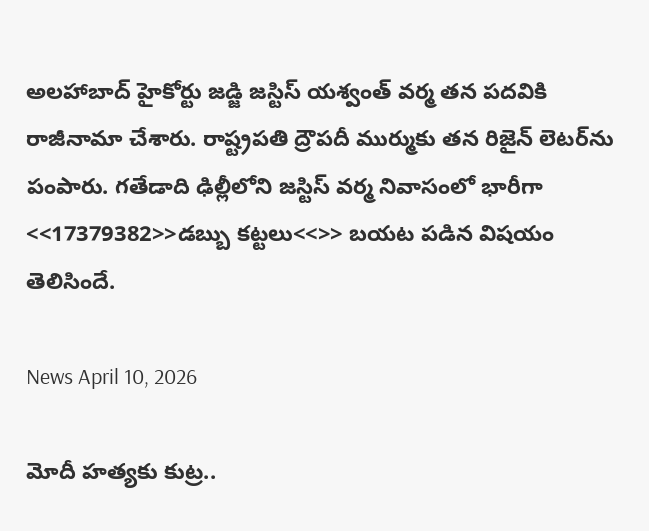అలహాబాద్ హైకోర్టు జడ్జి జస్టిస్ యశ్వంత్ వర్మ తన పదవికి రాజీనామా చేశారు. రాష్ట్రపతి ద్రౌపదీ ముర్ముకు తన రిజైన్ లెటర్‌ను పంపారు. గతేడాది ఢిల్లీలోని జస్టిస్ వర్మ నివాసంలో భారీగా <<17379382>>డబ్బు కట్టలు<<>> బయట పడిన విషయం తెలిసిందే.

News April 10, 2026

మోదీ హత్యకు కుట్ర..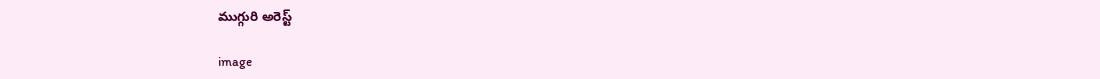ముగ్గురి అరెస్ట్

image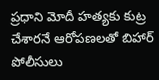ప్రధాని మోదీ హత్యకు కుట్ర చేశారనే ఆరోపణలతో బిహార్ పోలీసులు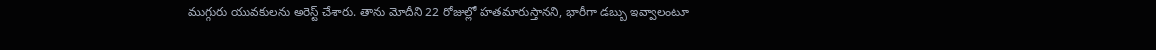ముగ్గురు యువకులను అరెస్ట్ చేశారు. తాను మోదీని 22 రోజుల్లో హతమారుస్తానని, భారీగా డబ్బు ఇవ్వాలంటూ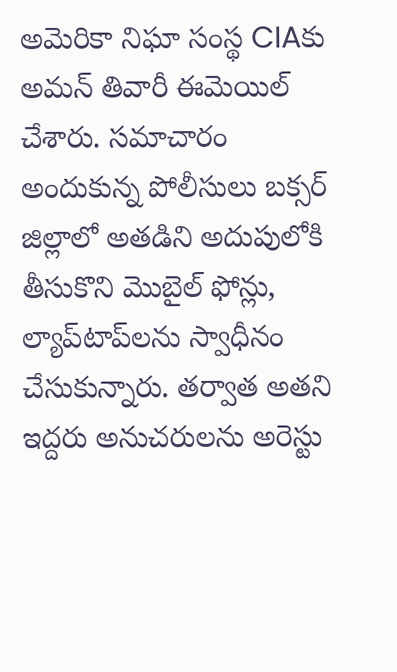అమెరికా నిఘా సంస్థ CIAకు అమన్ తివారీ ఈమెయిల్ చేశారు. సమాచారం అందుకున్న పోలీసులు బక్సర్ జిల్లాలో అతడిని అదుపులోకి తీసుకొని మొబైల్ ఫోన్లు, ల్యాప్‌టాప్‌లను స్వాధీనం చేసుకున్నారు. తర్వాత అతని ఇద్దరు అనుచరులను అరెస్టు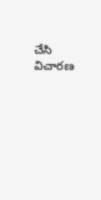చేసి విచారణ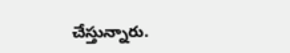చేస్తున్నారు.